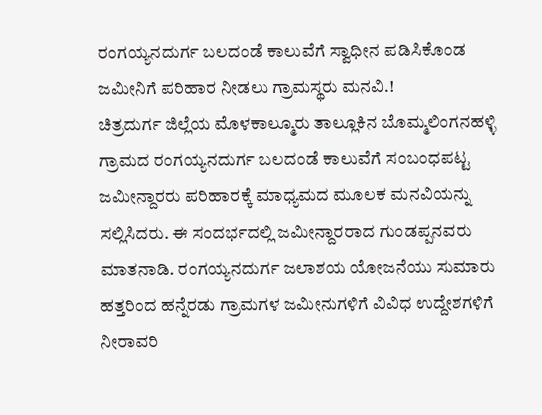ರಂಗಯ್ಯನದುರ್ಗ ಬಲದಂಡೆ ಕಾಲುವೆಗೆ ಸ್ವಾಧೀನ ಪಡಿಸಿಕೊಂಡ ಜಮೀನಿಗೆ ಪರಿಹಾರ ನೀಡಲು ಗ್ರಾಮಸ್ಥರು ಮನವಿ.!
ಚಿತ್ರದುರ್ಗ ಜಿಲ್ಲೆಯ ಮೊಳಕಾಲ್ಮೂರು ತಾಲ್ಲೂಕಿನ ಬೊಮ್ಮಲಿಂಗನಹಳ್ಳಿ ಗ್ರಾಮದ ರಂಗಯ್ಯನದುರ್ಗ ಬಲದಂಡೆ ಕಾಲುವೆಗೆ ಸಂಬಂಧಪಟ್ಟ ಜಮೀನ್ದಾರರು ಪರಿಹಾರಕ್ಕೆ ಮಾಧ್ಯಮದ ಮೂಲಕ ಮನವಿಯನ್ನು ಸಲ್ಲಿಸಿದರು. ಈ ಸಂದರ್ಭದಲ್ಲಿ ಜಮೀನ್ದಾರರಾದ ಗುಂಡಪ್ಪನವರು ಮಾತನಾಡಿ. ರಂಗಯ್ಯನದುರ್ಗ ಜಲಾಶಯ ಯೋಜನೆಯು ಸುಮಾರು ಹತ್ತರಿಂದ ಹನ್ನೆರಡು ಗ್ರಾಮಗಳ ಜಮೀನುಗಳಿಗೆ ವಿವಿಧ ಉದ್ದೇಶಗಳಿಗೆ ನೀರಾವರಿ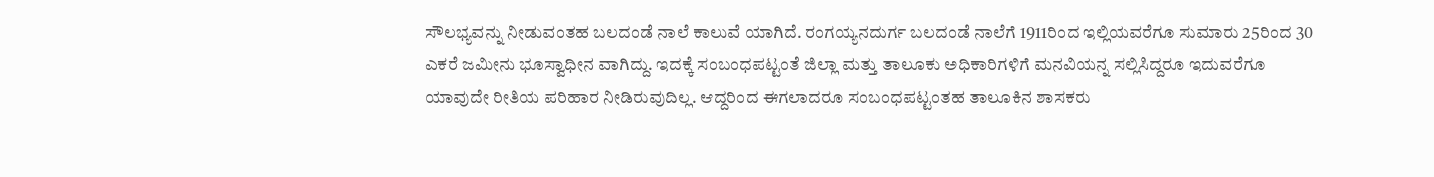ಸೌಲಭ್ಯವನ್ನು ನೀಡುವಂತಹ ಬಲದಂಡೆ ನಾಲೆ ಕಾಲುವೆ ಯಾಗಿದೆ. ರಂಗಯ್ಯನದುರ್ಗ ಬಲದಂಡೆ ನಾಲೆಗೆ 1911ರಿಂದ ಇಲ್ಲಿಯವರೆಗೂ ಸುಮಾರು 25ರಿಂದ 30 ಎಕರೆ ಜಮೀನು ಭೂಸ್ವಾಧೀನ ವಾಗಿದ್ದು. ಇದಕ್ಕೆ ಸಂಬಂಧಪಟ್ಟಂತೆ ಜಿಲ್ಲಾ ಮತ್ತು ತಾಲೂಕು ಅಧಿಕಾರಿಗಳಿಗೆ ಮನವಿಯನ್ನ ಸಲ್ಲಿಸಿದ್ದರೂ ಇದುವರೆಗೂ ಯಾವುದೇ ರೀತಿಯ ಪರಿಹಾರ ನೀಡಿರುವುದಿಲ್ಲ. ಆದ್ದರಿಂದ ಈಗಲಾದರೂ ಸಂಬಂಧಪಟ್ಟಂತಹ ತಾಲೂಕಿನ ಶಾಸಕರು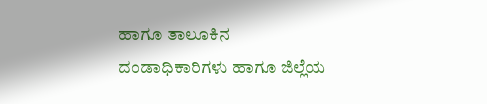ಹಾಗೂ ತಾಲೂಕಿನ ದಂಡಾಧಿಕಾರಿಗಳು ಹಾಗೂ ಜಿಲ್ಲೆಯ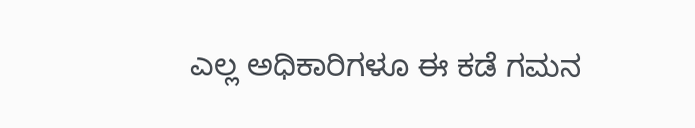ಎಲ್ಲ ಅಧಿಕಾರಿಗಳೂ ಈ ಕಡೆ ಗಮನ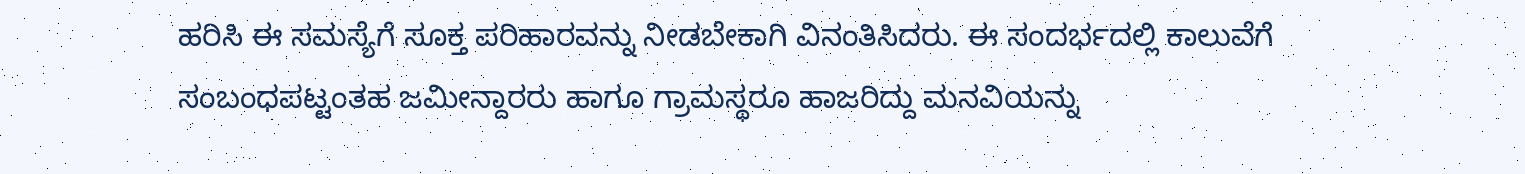ಹರಿಸಿ ಈ ಸಮಸ್ಯೆಗೆ ಸೂಕ್ತ ಪರಿಹಾರವನ್ನು ನೀಡಬೇಕಾಗಿ ವಿನಂತಿಸಿದರು. ಈ ಸಂದರ್ಭದಲ್ಲಿ ಕಾಲುವೆಗೆ ಸಂಬಂಧಪಟ್ಟಂತಹ ಜಮೀನ್ದಾರರು ಹಾಗೂ ಗ್ರಾಮಸ್ಥರೂ ಹಾಜರಿದ್ದು ಮನವಿಯನ್ನು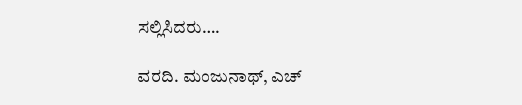ಸಲ್ಲಿಸಿದರು….

ವರದಿ. ಮಂಜುನಾಥ್, ಎಚ್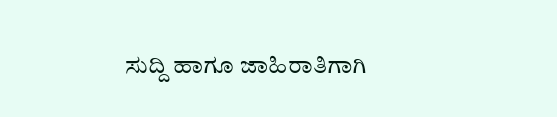ಸುದ್ದಿ ಹಾಗೂ ಜಾಹಿರಾತಿಗಾಗಿ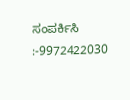ಸಂಪರ್ಕಿಸಿ :-9972422030